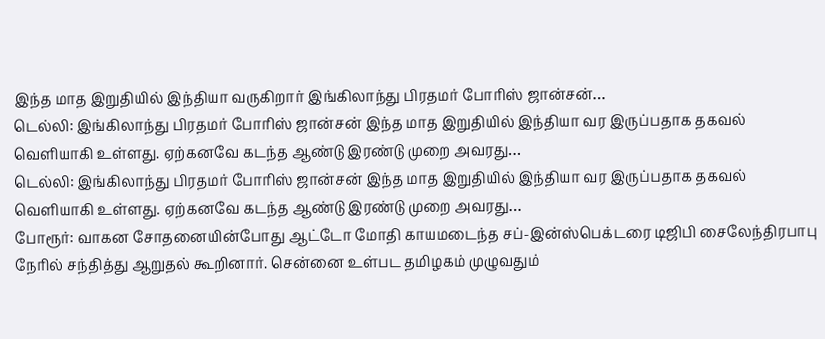இந்த மாத இறுதியில் இந்தியா வருகிறார் இங்கிலாந்து பிரதமர் போரிஸ் ஜான்சன்…
டெல்லி: இங்கிலாந்து பிரதமர் போரிஸ் ஜான்சன் இந்த மாத இறுதியில் இந்தியா வர இருப்பதாக தகவல் வெளியாகி உள்ளது. ஏற்கனவே கடந்த ஆண்டு இரண்டு முறை அவரது…
டெல்லி: இங்கிலாந்து பிரதமர் போரிஸ் ஜான்சன் இந்த மாத இறுதியில் இந்தியா வர இருப்பதாக தகவல் வெளியாகி உள்ளது. ஏற்கனவே கடந்த ஆண்டு இரண்டு முறை அவரது…
போரூர்: வாகன சோதனையின்போது ஆட்டோ மோதி காயமடைந்த சப்-இன்ஸ்பெக்டரை டிஜிபி சைலேந்திரபாபு நேரில் சந்தித்து ஆறுதல் கூறினார். சென்னை உள்பட தமிழகம் முழுவதும்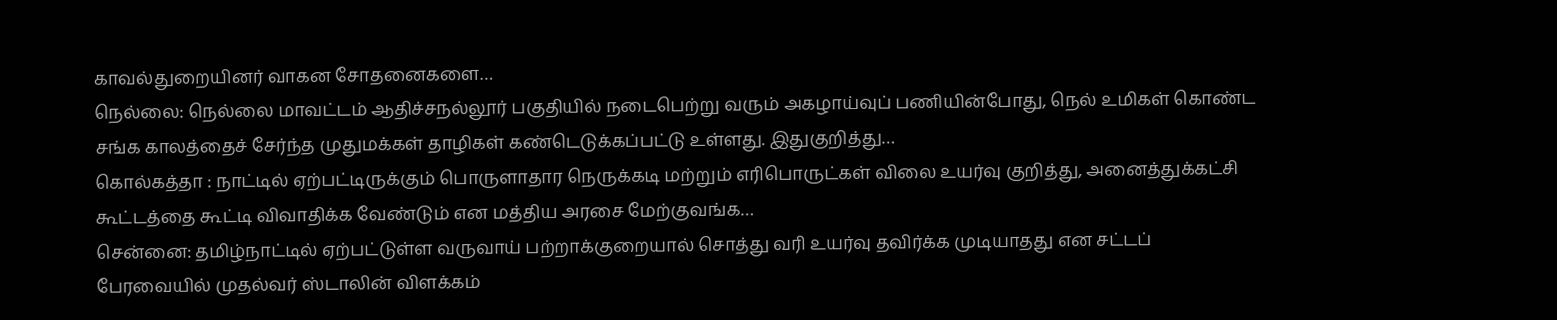காவல்துறையினர் வாகன சோதனைகளை…
நெல்லை: நெல்லை மாவட்டம் ஆதிச்சநல்லூர் பகுதியில் நடைபெற்று வரும் அகழாய்வுப் பணியின்போது, நெல் உமிகள் கொண்ட சங்க காலத்தைச் சேர்ந்த முதுமக்கள் தாழிகள் கண்டெடுக்கப்பட்டு உள்ளது. இதுகுறித்து…
கொல்கத்தா : நாட்டில் ஏற்பட்டிருக்கும் பொருளாதார நெருக்கடி மற்றும் எரிபொருட்கள் விலை உயர்வு குறித்து, அனைத்துக்கட்சி கூட்டத்தை கூட்டி விவாதிக்க வேண்டும் என மத்திய அரசை மேற்குவங்க…
சென்னை: தமிழ்நாட்டில் ஏற்பட்டுள்ள வருவாய் பற்றாக்குறையால் சொத்து வரி உயர்வு தவிர்க்க முடியாதது என சட்டப் பேரவையில் முதல்வர் ஸ்டாலின் விளக்கம்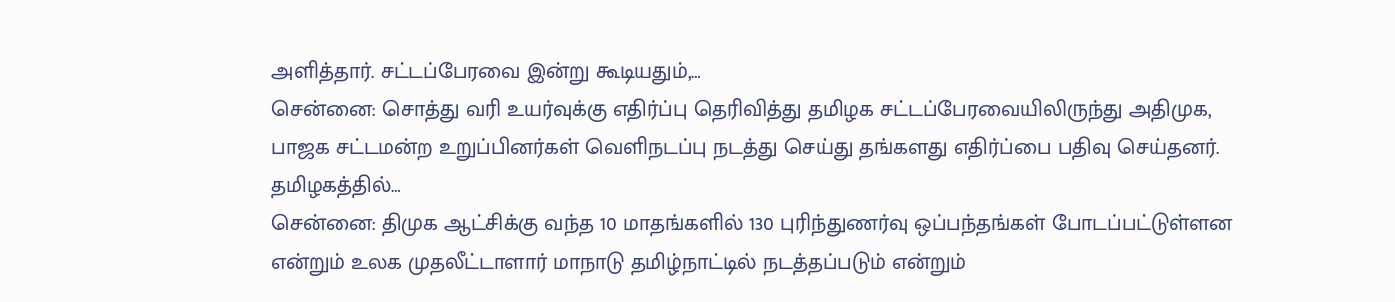அளித்தார். சட்டப்பேரவை இன்று கூடியதும்,…
சென்னை: சொத்து வரி உயர்வுக்கு எதிர்ப்பு தெரிவித்து தமிழக சட்டப்பேரவையிலிருந்து அதிமுக, பாஜக சட்டமன்ற உறுப்பினர்கள் வெளிநடப்பு நடத்து செய்து தங்களது எதிர்ப்பை பதிவு செய்தனர். தமிழகத்தில்…
சென்னை: திமுக ஆட்சிக்கு வந்த 10 மாதங்களில் 130 புரிந்துணர்வு ஒப்பந்தங்கள் போடப்பட்டுள்ளன என்றும் உலக முதலீட்டாளார் மாநாடு தமிழ்நாட்டில் நடத்தப்படும் என்றும்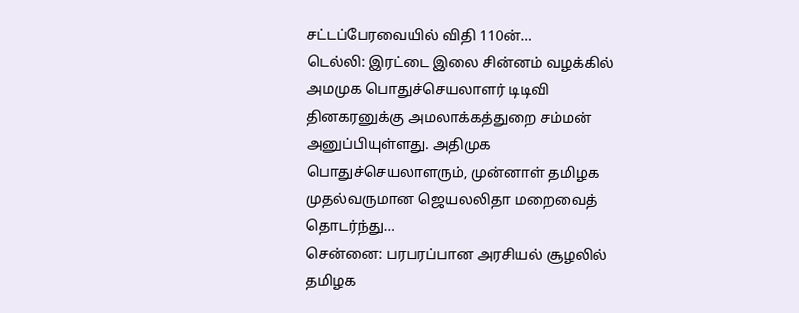சட்டப்பேரவையில் விதி 110ன்…
டெல்லி: இரட்டை இலை சின்னம் வழக்கில் அமமுக பொதுச்செயலாளர் டிடிவி தினகரனுக்கு அமலாக்கத்துறை சம்மன் அனுப்பியுள்ளது. அதிமுக பொதுச்செயலாளரும், முன்னாள் தமிழக முதல்வருமான ஜெயலலிதா மறைவைத் தொடர்ந்து…
சென்னை: பரபரப்பான அரசியல் சூழலில் தமிழக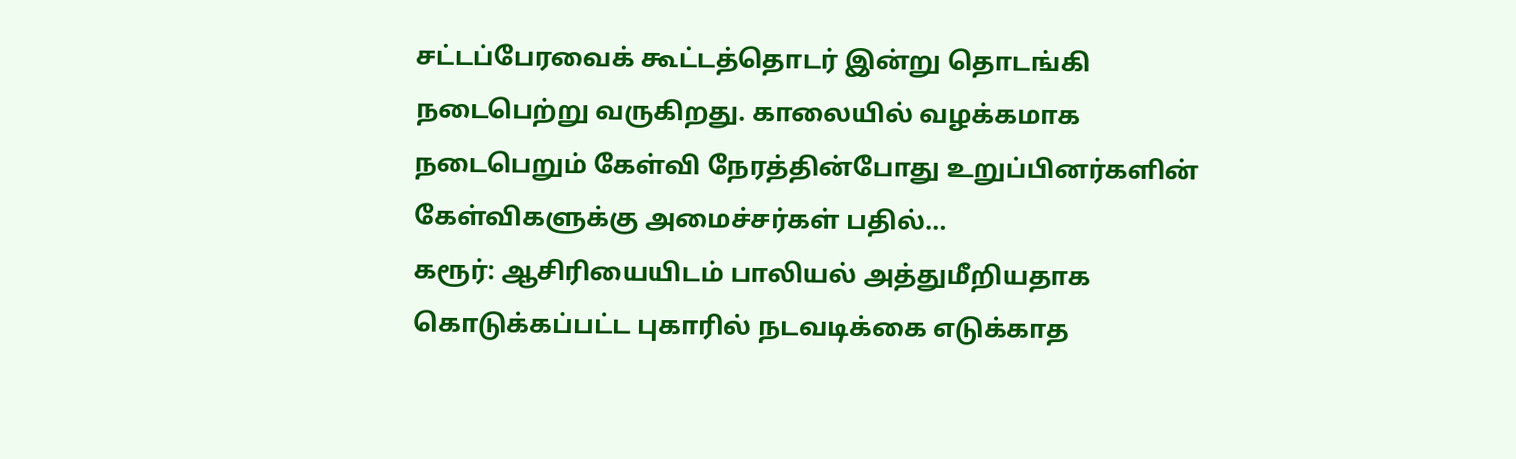சட்டப்பேரவைக் கூட்டத்தொடர் இன்று தொடங்கி நடைபெற்று வருகிறது. காலையில் வழக்கமாக நடைபெறும் கேள்வி நேரத்தின்போது உறுப்பினர்களின் கேள்விகளுக்கு அமைச்சர்கள் பதில்…
கரூர்: ஆசிரியையிடம் பாலியல் அத்துமீறியதாக கொடுக்கப்பட்ட புகாரில் நடவடிக்கை எடுக்காத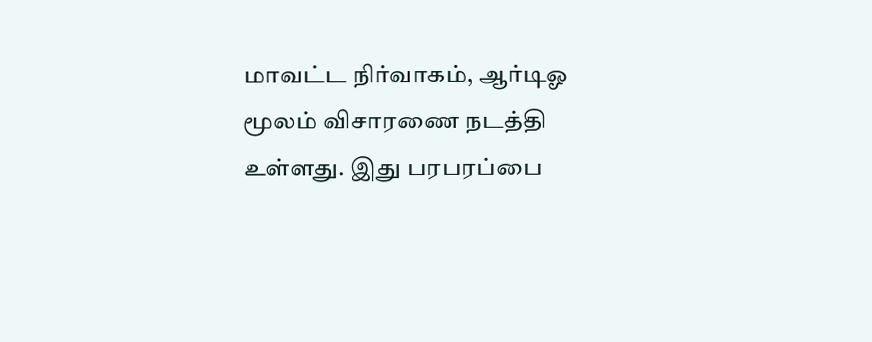மாவட்ட நிர்வாகம், ஆர்டிஓ மூலம் விசாரணை நடத்தி உள்ளது. இது பரபரப்பை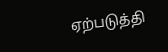ஏற்படுத்தி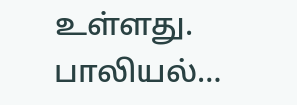உள்ளது. பாலியல்…